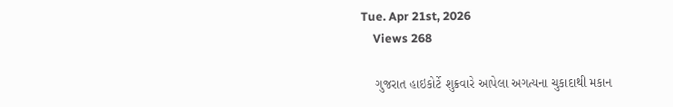Tue. Apr 21st, 2026
    Views 268

    ગુજરાત હાઇકોર્ટે શુક્રવારે આપેલા અગત્યના ચુકાદાથી મકાન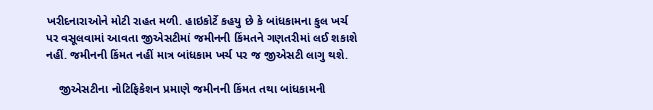ખરીદનારાઓને મોટી રાહત મળી. હાઇકોર્ટે કહયુ છે કે બાંધકામના કુલ ખર્ચ પર વસૂલવામાં આવતા જીએસટીમાં જમીનની કિંમતને ગણતરીમાં લઈ શકાશે નહીં. જમીનની કિંમત નહીં માત્ર બાંધકામ ખર્ચ પર જ જીએસટી લાગુ થશે.

    જીએસટીના નોટિફિકેશન પ્રમાણે જમીનની કિંમત તથા બાંધકામની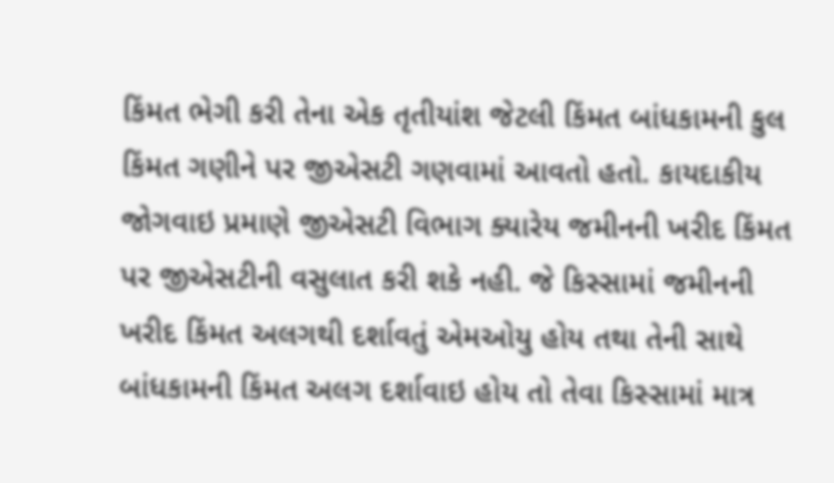કિંમત ભેગી કરી તેના એક તૃતીયાંશ જેટલી કિંમત બાંધકામની કુલ કિંમત ગણીને પર જીએસટી ગણવામાં આવતો હતો. કાયદાકીય જોગવાઇ પ્રમાણે જીએસટી વિભાગ ક્યારેય જમીનની ખરીદ કિંમત પર જીએસટીની વસુલાત કરી શકે નહી. જે કિસ્સામાં જમીનની ખરીદ કિંમત અલગથી દર્શાવતું એમઓયુ હોય તથા તેની સાથે બાંધકામની કિંમત અલગ દર્શાવાઇ હોય તો તેવા કિસ્સામાં માત્ર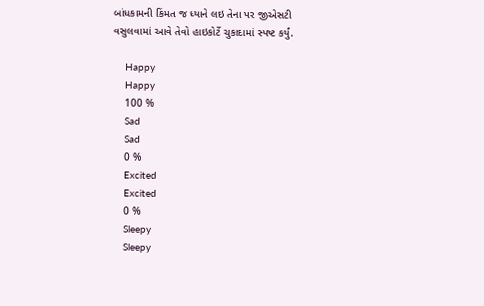બાંધકામની કિંમત જ ધ્યાને લઇ તેના પર જીએસટી વસુલવામાં આવે તેવો હાઇકોર્ટે ચુકાદામાં સ્પષ્ટ કર્યું.

    Happy
    Happy
    100 %
    Sad
    Sad
    0 %
    Excited
    Excited
    0 %
    Sleepy
    Sleepy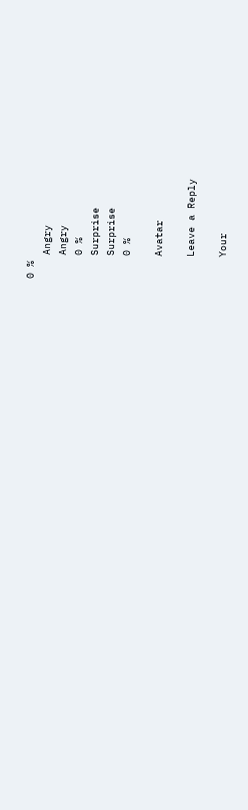0 %
    Angry
    Angry
    0 %
    Surprise
    Surprise
    0 %

    Avatar

    Leave a Reply

    Your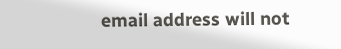email address will not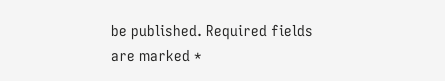be published. Required fields are marked *